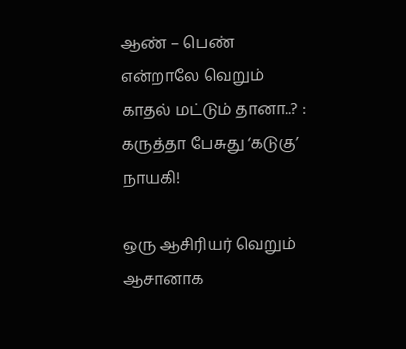ஆண் – பெண் என்றாலே வெறும் காதல் மட்டும் தானா..? : கருத்தா பேசுது ‘கடுகு’ நாயகி!

ஒரு ஆசிரியர் வெறும் ஆசானாக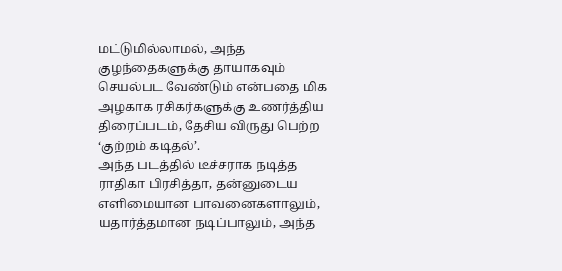மட்டுமில்லாமல், அந்த குழந்தைகளுக்கு தாயாகவும் செயல்பட வேண்டும் என்பதை மிக அழகாக ரசிகர்களுக்கு உணர்த்திய திரைப்படம், தேசிய விருது பெற்ற ‘குற்றம் கடிதல்’.
அந்த படத்தில் டீச்சராக நடித்த ராதிகா பிரசித்தா, தன்னுடைய எளிமையான பாவனைகளாலும், யதார்த்தமான நடிப்பாலும், அந்த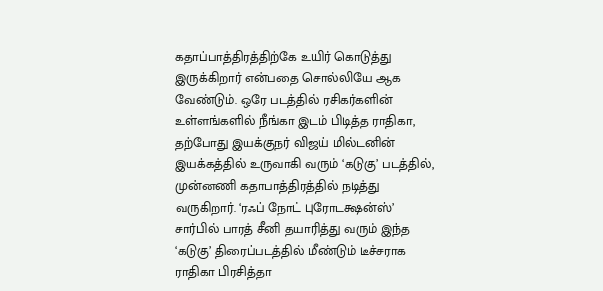கதாப்பாத்திரத்திற்கே உயிர் கொடுத்து இருக்கிறார் என்பதை சொல்லியே ஆக வேண்டும். ஒரே படத்தில் ரசிகர்களின் உள்ளங்களில் நீங்கா இடம் பிடித்த ராதிகா, தற்போது இயக்குநர் விஜய் மில்டனின் இயக்கத்தில் உருவாகி வரும் ‘கடுகு’ படத்தில், முன்னணி கதாபாத்திரத்தில் நடித்து வருகிறார். ‘ரஃப் நோட் புரோடக்ஷன்ஸ்’ சார்பில் பாரத் சீனி தயாரித்து வரும் இந்த ‘கடுகு’ திரைப்படத்தில் மீண்டும் டீச்சராக ராதிகா பிரசித்தா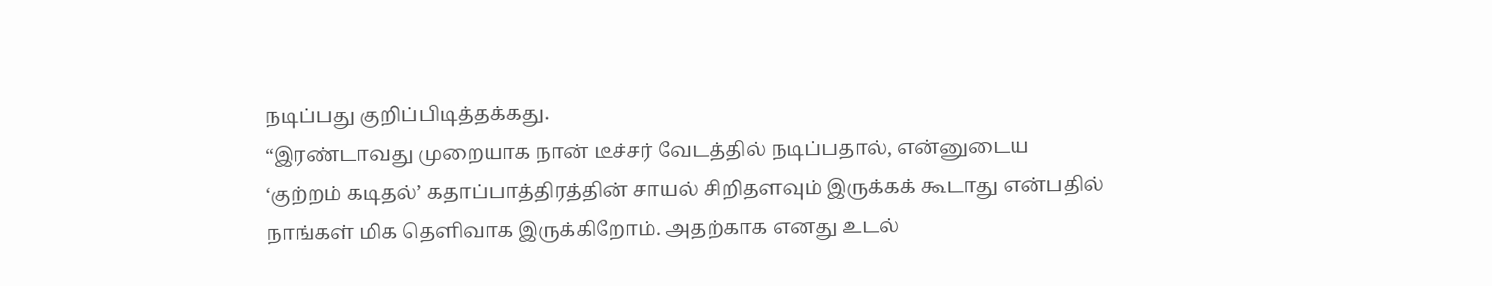நடிப்பது குறிப்பிடித்தக்கது.
“இரண்டாவது முறையாக நான் டீச்சர் வேடத்தில் நடிப்பதால், என்னுடைய ‘குற்றம் கடிதல்’ கதாப்பாத்திரத்தின் சாயல் சிறிதளவும் இருக்கக் கூடாது என்பதில் நாங்கள் மிக தெளிவாக இருக்கிறோம். அதற்காக எனது உடல்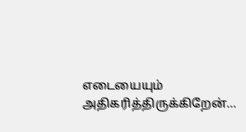எடையையும் அதிகரித்திருக்கிறேன்…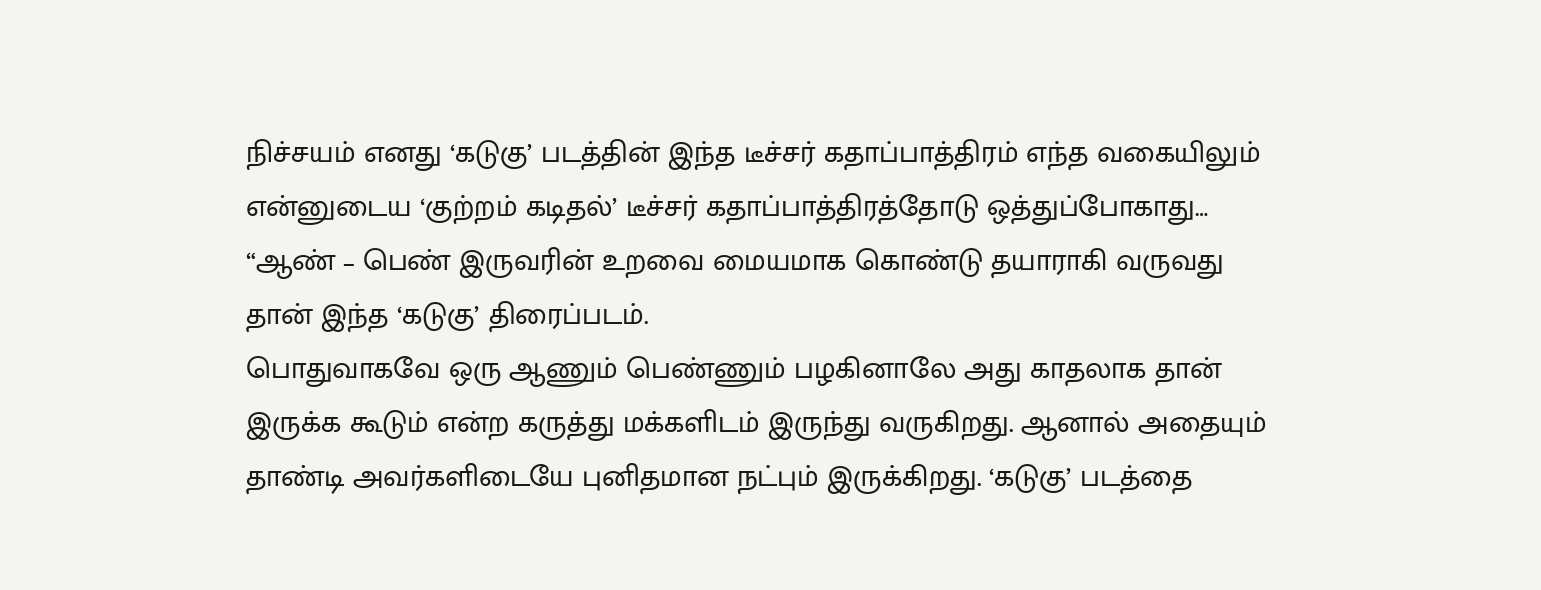நிச்சயம் எனது ‘கடுகு’ படத்தின் இந்த டீச்சர் கதாப்பாத்திரம் எந்த வகையிலும் என்னுடைய ‘குற்றம் கடிதல்’ டீச்சர் கதாப்பாத்திரத்தோடு ஒத்துப்போகாது…
“ஆண் – பெண் இருவரின் உறவை மையமாக கொண்டு தயாராகி வருவது தான் இந்த ‘கடுகு’ திரைப்படம்.
பொதுவாகவே ஒரு ஆணும் பெண்ணும் பழகினாலே அது காதலாக தான் இருக்க கூடும் என்ற கருத்து மக்களிடம் இருந்து வருகிறது. ஆனால் அதையும் தாண்டி அவர்களிடையே புனிதமான நட்பும் இருக்கிறது. ‘கடுகு’ படத்தை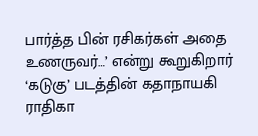பார்த்த பின் ரசிகர்கள் அதை உணருவர்…’ என்று கூறுகிறார் ‘கடுகு’ படத்தின் கதாநாயகி ராதிகா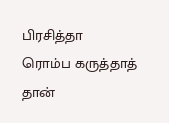பிரசித்தா
ரொம்ப கருத்தாத் தான்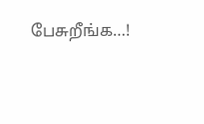பேசுறீங்க…!